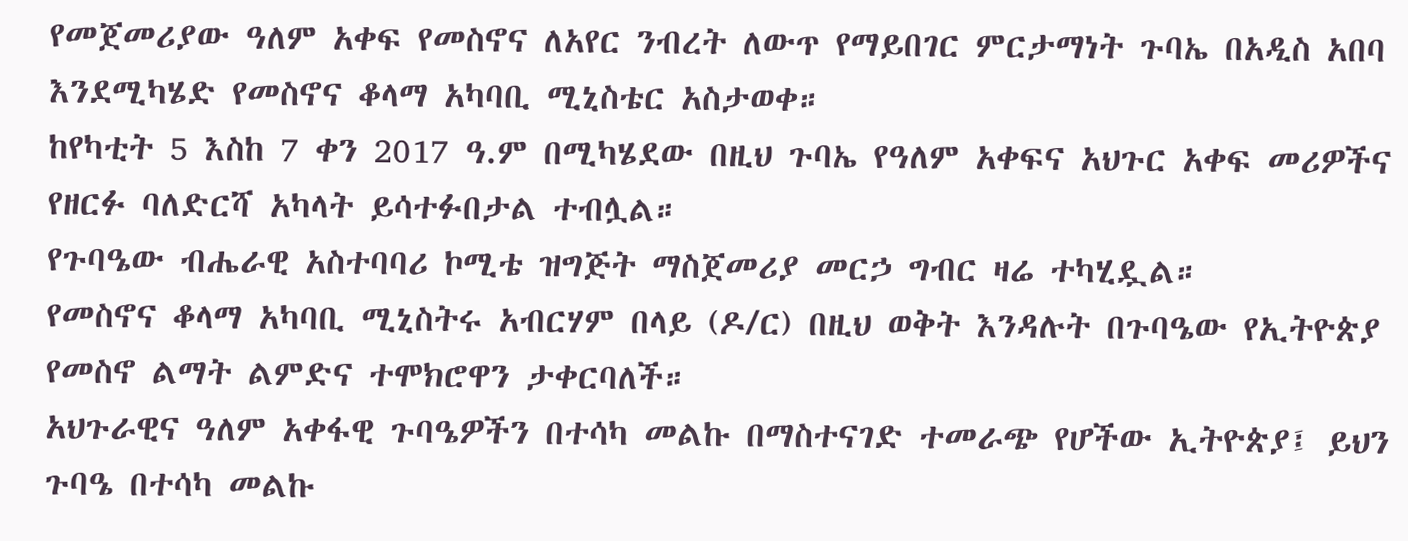የመጀመሪያው ዓለም አቀፍ የመስኖና ለአየር ንብረት ለውጥ የማይበገር ምርታማነት ጉባኤ በአዲስ አበባ እንደሚካሄድ የመስኖና ቆላማ አካባቢ ሚኒስቴር አስታወቀ።
ከየካቲት 5 እስከ 7 ቀን 2017 ዓ.ም በሚካሄደው በዚህ ጉባኤ የዓለም አቀፍና አህጉር አቀፍ መሪዎችና የዘርፉ ባለድርሻ አካላት ይሳተፉበታል ተብሏል።
የጉባዔው ብሔራዊ አስተባባሪ ኮሚቴ ዝግጅት ማስጀመሪያ መርኃ ግብር ዛሬ ተካሂዷል።
የመስኖና ቆላማ አካባቢ ሚኒስትሩ አብርሃም በላይ (ዶ/ር) በዚህ ወቅት እንዳሉት በጉባዔው የኢትዮጵያ የመስኖ ልማት ልምድና ተሞክሮዋን ታቀርባለች።
አህጉራዊና ዓለም አቀፋዊ ጉባዔዎችን በተሳካ መልኩ በማስተናገድ ተመራጭ የሆችው ኢትዮጵያ፤ ይህን ጉባዔ በተሳካ መልኩ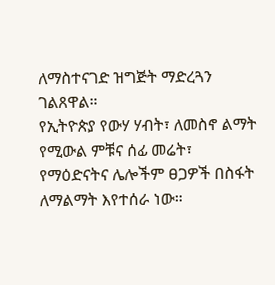ለማስተናገድ ዝግጅት ማድረጓን ገልጸዋል።
የኢትዮጵያ የውሃ ሃብት፣ ለመስኖ ልማት የሚውል ምቹና ሰፊ መሬት፣ የማዕድናትና ሌሎችም ፀጋዎች በስፋት ለማልማት እየተሰራ ነው።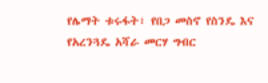የሌማት ቱሩፋት፣ የበጋ መስኖ የስንዴ እና የአረንጓዴ አሻራ መርሃ ግብር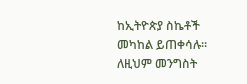ከኢትዮጵያ ስኬቶች መካከል ይጠቀሳሉ።
ለዚህም መንግስት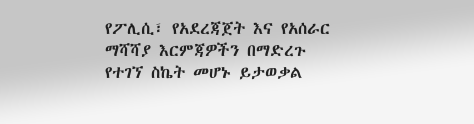የፖሊሲ፣ የአደረጃጀት እና የአሰራር ማሻሻያ እርምጃዎችን በማድረጉ የተገኘ ስኬት መሆኑ ይታወቃል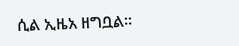ሲል ኢዜአ ዘግቧል።